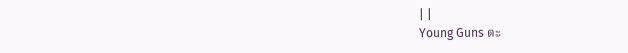| |
Young Guns ตะ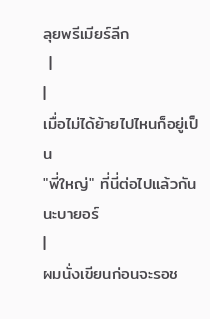ลุยพรีเมียร์ลีก
 |
|
เมื่อไม่ได้ย้ายไปไหนก็อยู่เป็น
"พี่ใหญ่" ที่นี่ต่อไปแล้วกันนะบายอร์
|
ผมนั่งเขียนก่อนจะรอช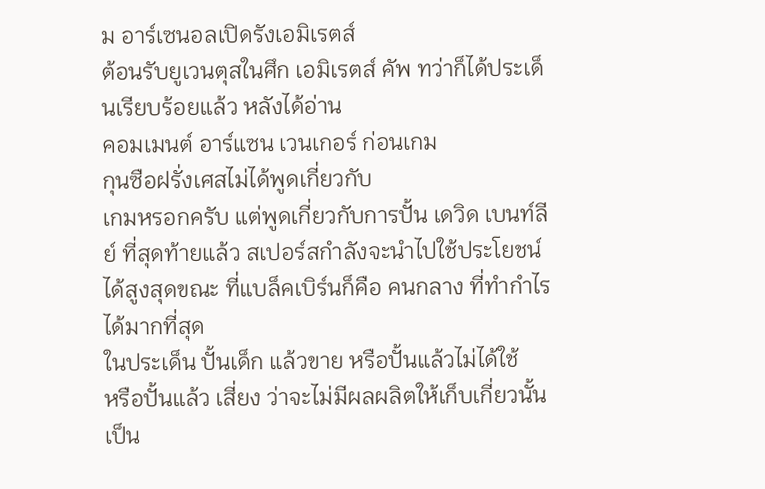ม อาร์เซนอลเปิดรังเอมิเรตส์
ต้อนรับยูเวนตุสในศึก เอมิเรตส์ คัพ ทว่าก็ได้ประเด็นเรียบร้อยแล้ว หลังได้อ่าน
คอมเมนต์ อาร์แซน เวนเกอร์ ก่อนเกม
กุนซือฝรั่งเศสไม่ได้พูดเกี่ยวกับ
เกมหรอกครับ แต่พูดเกี่ยวกับการปั้น เดวิด เบนท์ลีย์ ที่สุดท้ายแล้ว สเปอร์สกำลังจะนำไปใช้ประโยชน์
ได้สูงสุดขณะ ที่แบล็คเบิร์นก็คือ คนกลาง ที่ทำกำไรได้มากที่สุด
ในประเด็น ปั้นเด็ก แล้วขาย หรือปั้นแล้วไม่ได้ใช้
หรือปั้นแล้ว เสี่ยง ว่าจะไม่มีผลผลิตให้เก็บเกี่ยวนั้นเป็น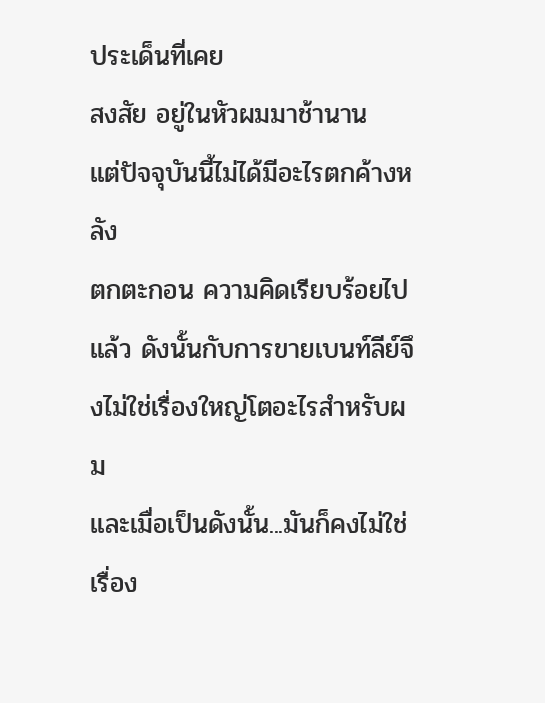ประเด็นที่เคย
สงสัย อยู่ในหัวผมมาช้านาน
แต่ปัจจุบันนี้ไม่ได้มีอะไรตกค้างหลัง
ตกตะกอน ความคิดเรียบร้อยไปแล้ว ดังนั้นกับการขายเบนท์ลีย์จึงไม่ใช่เรื่องใหญ่โตอะไรสำหรับผม
และเมื่อเป็นดังนั้น...มันก็คงไม่ใช่เรื่อง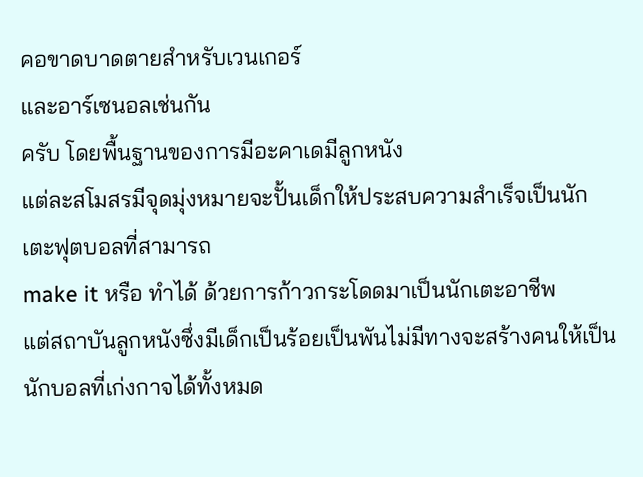คอขาดบาดตายสำหรับเวนเกอร์
และอาร์เซนอลเช่นกัน
ครับ โดยพื้นฐานของการมีอะคาเดมีลูกหนัง
แต่ละสโมสรมีจุดมุ่งหมายจะปั้นเด็กให้ประสบความสำเร็จเป็นนักเตะฟุตบอลที่สามารถ
make it หรือ ทำได้ ด้วยการก้าวกระโดดมาเป็นนักเตะอาชีพ
แต่สถาบันลูกหนังซึ่งมีเด็กเป็นร้อยเป็นพันไม่มีทางจะสร้างคนให้เป็นนักบอลที่เก่งกาจได้ทั้งหมด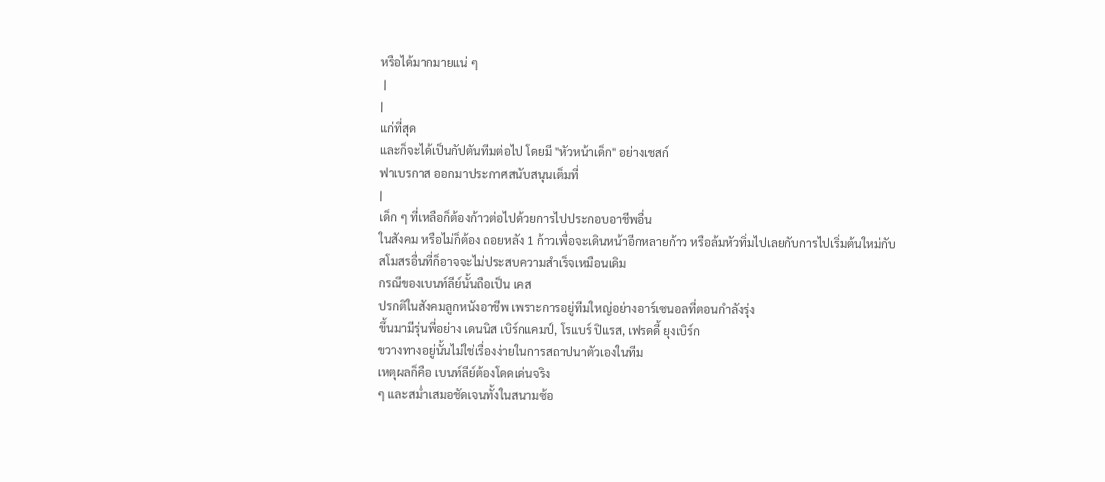หรือได้มากมายแน่ ๆ
 |
|
แก่ที่สุด
และก็จะได้เป็นกัปตันทีมต่อไป โดยมี "หัวหน้าเด็ก" อย่างเชสก์
ฟาเบรกาส ออกมาประกาศสนับสนุนเต็มที่
|
เด็ก ๆ ที่เหลือก็ต้องก้าวต่อไปด้วยการไปประกอบอาชีพอื่น
ในสังคม หรือไม่ก็ต้อง ถอยหลัง 1 ก้าวเพื่อจะเดินหน้าอีกหลายก้าว หรือล้มหัวทิ่มไปเลยกับการไปเริ่มต้นใหม่กับ
สโมสรอื่นที่ก็อาจจะไม่ประสบความสำเร็จเหมือนเดิม
กรณีของเบนท์ลีย์นั้นถือเป็น เคส
ปรกติในสังคมลูกหนังอาชีพ เพราะการอยู่ทีมใหญ่อย่างอาร์เซนอลที่ตอนกำลังรุ่ง
ขึ้นมามีรุ่นพี่อย่าง เดนนิส เบิร์กแคมป์, โรแบร์ ปิแรส, เฟรดดี้ ยุงเบิร์ก
ขวางทางอยู่นั้นไม่ใช่เรื่องง่ายในการสถาปนาตัวเองในทีม
เหตุผลก็คือ เบนท์ลีย์ต้องโดดเด่นจริง
ๆ และสม่ำเสมอชัดเจนทั้งในสนามซ้อ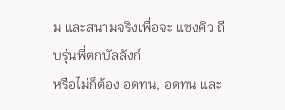ม และสนามจริงเพื่อจะ แซงคิว ถีบรุ่นพี่ตกบัลลังก์
หรือไม่ก็ต้อง อดทน, อดทน และ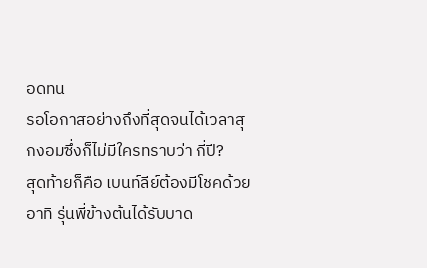อดทน
รอโอกาสอย่างถึงที่สุดจนได้เวลาสุกงอมซึ่งก็ไม่มีใครทราบว่า กี่ปี?
สุดท้ายก็คือ เบนท์ลีย์ต้องมีโชคด้วย
อาทิ รุ่นพี่ข้างต้นได้รับบาด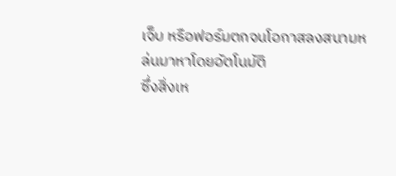เจ็บ หรือฟอร์มตกจนโอกาสลงสนามหล่นมาหาโดยอัตโนมัติ
ซึ่งสิ่งเห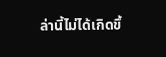ล่านี้ไม่ได้เกิดขึ้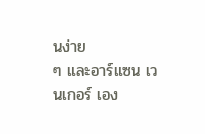นง่าย
ๆ และอาร์แซน เวนเกอร์ เอง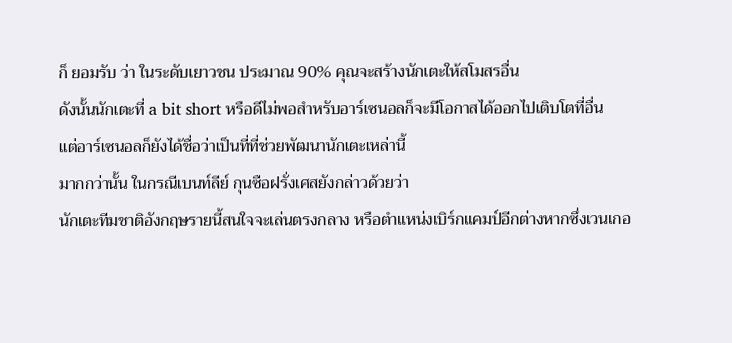ก็ ยอมรับ ว่า ในระดับเยาวชน ประมาณ 90% คุณจะสร้างนักเตะให้สโมสรอื่น
ดังนั้นนักเตะที่ a bit short หรือดีไม่พอสำหรับอาร์เซนอลก็จะมีโอกาสได้ออกไปเติบโตที่อื่น
แต่อาร์เซนอลก็ยังได้ชื่อว่าเป็นที่ที่ช่วยพัฒนานักเตะเหล่านี้
มากกว่านั้น ในกรณีเบนท์ลีย์ กุนซือฝรั่งเศสยังกล่าวด้วยว่า
นักเตะทีมชาติอังกฤษรายนี้สนใจจะเล่นตรงกลาง หรือตำแหน่งเบิร์กแคมป์อีกต่างหากซึ่งเวนเกอ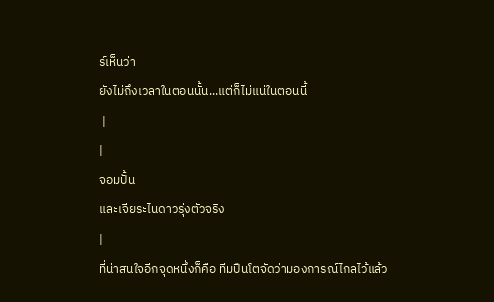ร์เห็นว่า
ยังไม่ถึงเวลาในตอนนั้น...แต่ก็ไม่แน่ในตอนนี้
 |
|
จอมปั้น
และเจียระไนดาวรุ่งตัวจริง
|
ที่น่าสนใจอีกจุดหนึ่งก็คือ ทีมปืนโตจัดว่ามองการณ์ไกลไว้แล้ว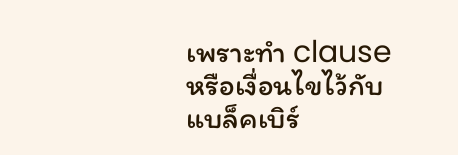เพราะทำ clause หรือเงื่อนไขไว้กับแบล็คเบิร์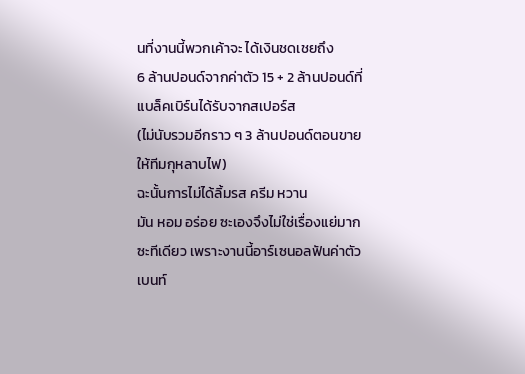นที่งานนี้พวกเค้าจะ ได้เงินชดเชยถึง
6 ล้านปอนด์จากค่าตัว 15 + 2 ล้านปอนด์ที่แบล็คเบิร์นได้รับจากสเปอร์ส
(ไม่นับรวมอีกราว ๆ 3 ล้านปอนด์ตอนขายให้ทีมกุหลาบไฟ)
ฉะนั้นการไม่ได้ลิ้มรส ครีม หวาน
มัน หอม อร่อย ซะเองจึงไม่ใช่เรื่องแย่มากซะทีเดียว เพราะงานนี้อาร์เซนอลฟันค่าตัวเบนท์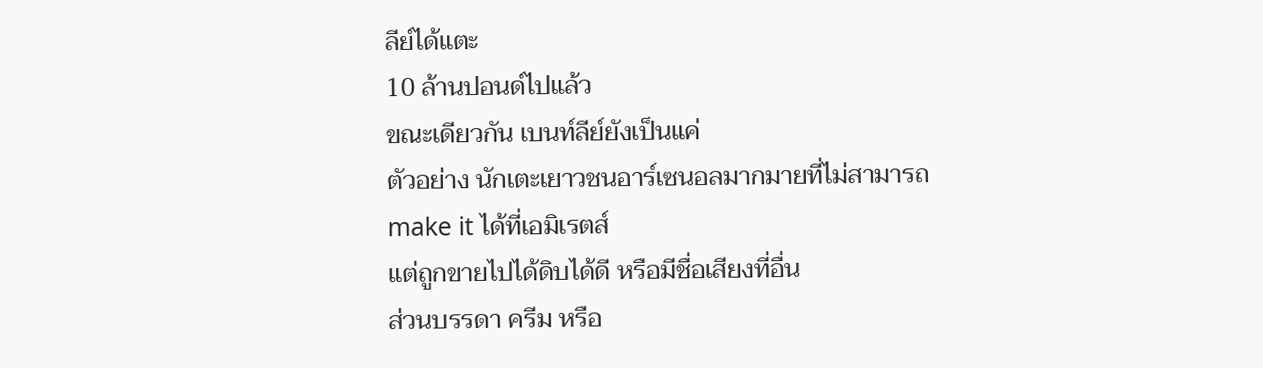ลีย์ได้แตะ
10 ล้านปอนด์ไปแล้ว
ขณะเดียวกัน เบนท์ลีย์ยังเป็นแค่
ตัวอย่าง นักเตะเยาวชนอาร์เซนอลมากมายที่ไม่สามารถ make it ได้ที่เอมิเรตส์
แต่ถูกขายไปได้ดิบได้ดี หรือมีชื่อเสียงที่อื่น
ส่วนบรรดา ครีม หรือ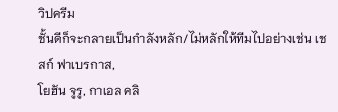วิปครีม
ชั้นดีก็จะกลายเป็นกำลังหลัก/ไม่หลักให้ทีมไปอย่างเช่น เชสก์ ฟาเบรกาส,
โยฮัน จูรู, กาเอล คลิ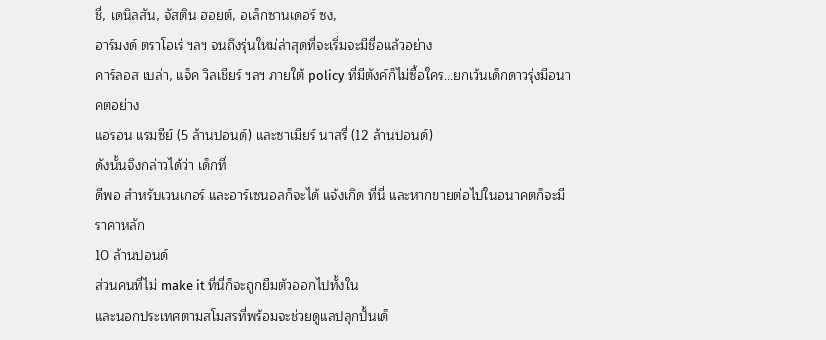ชี่, เดนิลสัน, จัสติน ฮอยต์, อเล็กซานเดอร์ ซง,
อาร์มงด์ ตราโอเร่ ฯลฯ จนถึงรุ่นใหม่ล่าสุดที่จะเริ่มจะมีชื่อแล้วอย่าง
คาร์ลอส เบล่า, แจ็ค วิลเชียร์ ฯลฯ ภายใต้ policy ที่มีตังค์ก็ไม่ซื้อใคร...ยกเว้นเด็กดาวรุ่งมีอนาคตอย่าง
แอรอน แรมซีย์ (5 ล้านปอนด์) และซาเมียร์ นาสรี่ (12 ล้านปอนด์)
ดังนั้นจึงกล่าวได้ว่า เด็กที่
ดีพอ สำหรับเวนเกอร์ และอาร์เซนอลก็จะได้ แจ้งเกิด ที่นี่ และหากขายต่อไปในอนาคตก็จะมีราคาหลัก
10 ล้านปอนด์
ส่วนคนที่ไม่ make it ที่นี่ก็จะถูกยืมตัวออกไปทั้งใน
และนอกประเทศตามสโมสรที่พร้อมจะช่วยดูแลปลุกปั้นเด็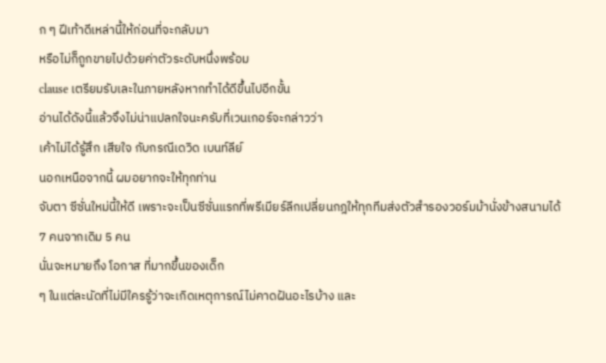ก ๆ ฝีเท้าดีเหล่านี้ให้ก่อนที่จะกลับมา
หรือไม่ก็ถูกขายไปด้วยค่าตัวระดับหนึ่งพร้อม
clause เตรียมรับเละในภายหลังหากทำได้ดีขึ้นไปอีกขั้น
อ่านได้ดังนี้แล้วจึงไม่น่าแปลกใจนะครับที่เวนเกอร์จะกล่าวว่า
เค้าไม่ได้รู้สึก เสียใจ กับกรณีเดวิด เบนท์ลีย์
นอกเหนือจากนี้ ผมอยากจะให้ทุกท่าน
จับตา ซีซั่นใหม่นี้ให้ดี เพราะจะเป็นซีซั่นแรกที่พรีเมียร์ลีกเปลี่ยนกฎให้ทุกทีมส่งตัวสำรองวอร์มม้านั่งข้างสนามได้
7 คนจากเดิม 5 คน
นั่นจะหมายถึง โอกาส ที่มากขึ้นของเด็ก
ๆ ในแต่ละนัดที่ไม่มีใครรู้ว่าจะเกิดเหตุการณ์ไม่คาดฝันอะไรบ้าง และ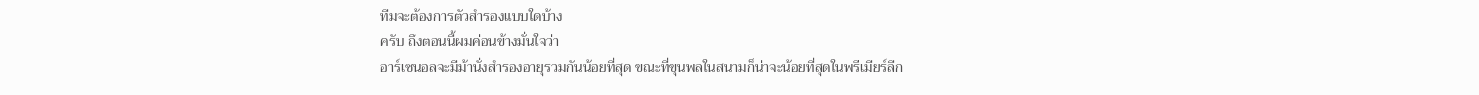ทีมจะต้องการตัวสำรองแบบใดบ้าง
ครับ ถึงตอนนี้ผมค่อนข้างมั่นใจว่า
อาร์เซนอลจะมีม้านั่งสำรองอายุรวมกันน้อยที่สุด ขณะที่ขุนพลในสนามก็น่าจะน้อยที่สุดในพรีเมียร์ลีก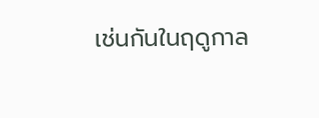เช่นกันในฤดูกาล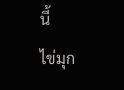นี้
ไข่มุก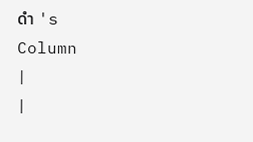ดำ 's
Column
|
|